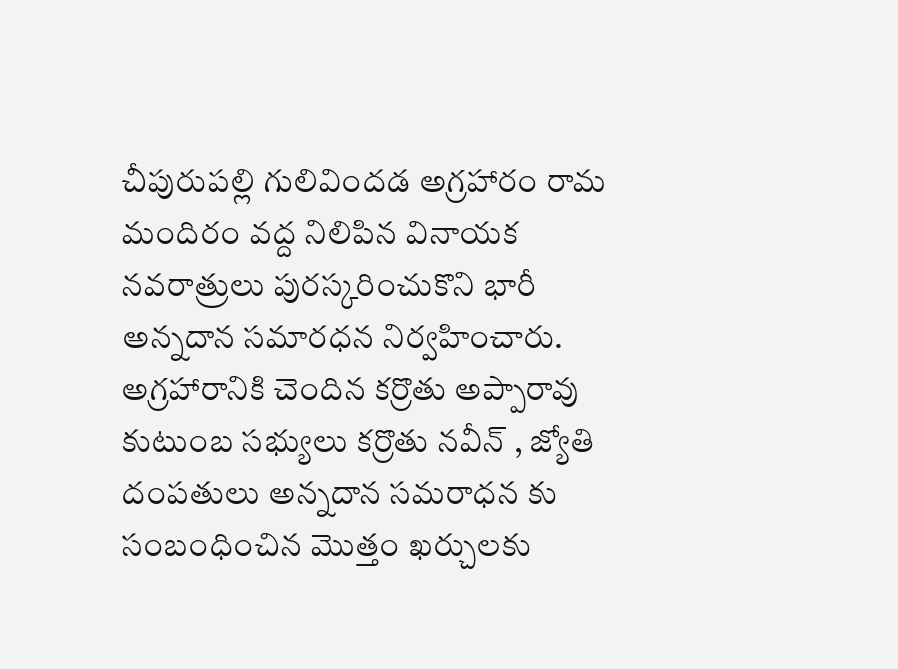చీపురుపల్లి గులివిందడ అగ్రహారం రామ మందిరం వద్ద నిలిపిన వినాయక నవరాత్రులు పురస్కరించుకొని భారీ అన్నదాన సమారధన నిర్వహించారు. అగ్రహారానికి చెందిన కర్రొతు అప్పారావు కుటుంబ సభ్యులు కర్రొతు నవీన్ , జ్యోతి దంపతులు అన్నదాన సమరాధన కు సంబంధించిన మొత్తం ఖర్చులకు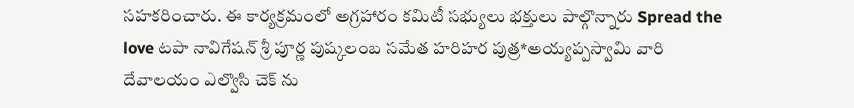సహకరించారు. ఈ కార్యక్రమంలో అగ్రహారం కమిటీ సభ్యులు భక్తులు పాల్గొన్నారు Spread the love టపా నావిగేషన్ శ్రీ పూర్ణ పుష్కలంబ సమేత హరిహర పుత్ర*అయ్యప్పస్వామి వారి దేవాలయం ఎల్వొసి చెక్ ను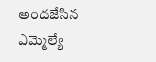అందజేసిన ఎమ్మెల్యే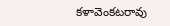కళావెంకటరావు